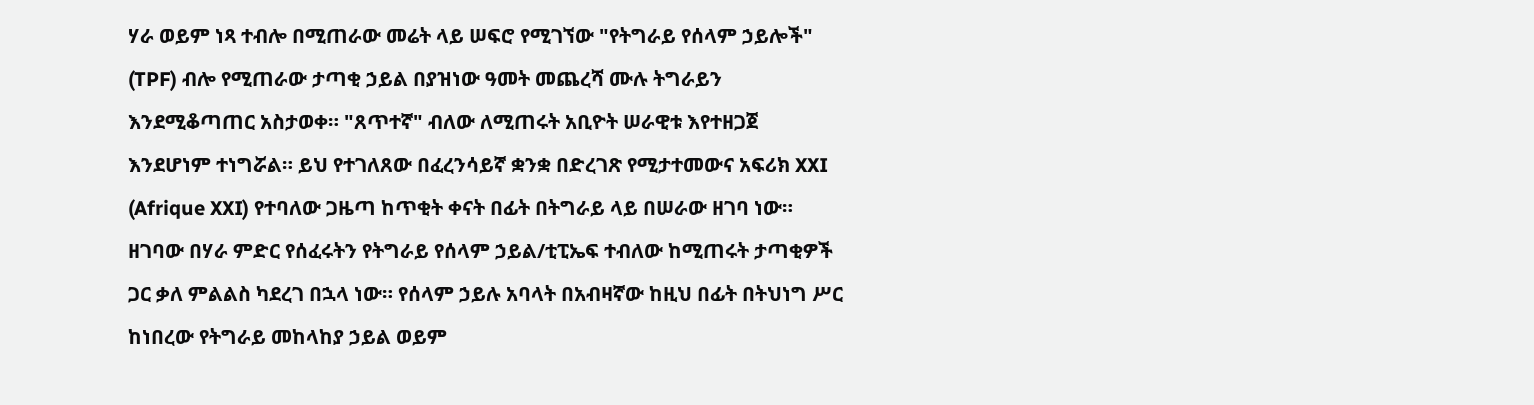ሃራ ወይም ነጻ ተብሎ በሚጠራው መሬት ላይ ሠፍሮ የሚገኘው "የትግራይ የሰላም ኃይሎች" (TPF) ብሎ የሚጠራው ታጣቂ ኃይል በያዝነው ዓመት መጨረሻ ሙሉ ትግራይን እንደሚቆጣጠር አስታወቀ። "ጸጥተኛ" ብለው ለሚጠሩት አቢዮት ሠራዊቱ እየተዘጋጀ እንደሆነም ተነግሯል። ይህ የተገለጸው በፈረንሳይኛ ቋንቋ በድረገጽ የሚታተመውና አፍሪክ XXI (Afrique XXI) የተባለው ጋዜጣ ከጥቂት ቀናት በፊት በትግራይ ላይ በሠራው ዘገባ ነው። ዘገባው በሃራ ምድር የሰፈሩትን የትግራይ የሰላም ኃይል/ቲፒኤፍ ተብለው ከሚጠሩት ታጣቂዎች ጋር ቃለ ምልልስ ካደረገ በኋላ ነው። የሰላም ኃይሉ አባላት በአብዛኛው ከዚህ በፊት በትህነግ ሥር ከነበረው የትግራይ መከላከያ ኃይል ወይም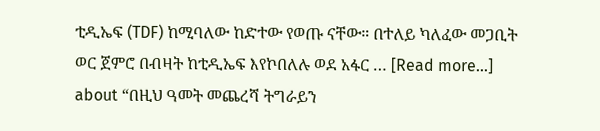ቲዲኤፍ (TDF) ከሚባለው ከድተው የወጡ ናቸው። በተለይ ካለፈው መጋቢት ወር ጀምሮ በብዛት ከቲዲኤፍ እየኮበለሉ ወደ አፋር … [Read more...] about “በዚህ ዓመት መጨረሻ ትግራይን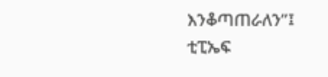እንቆጣጠራለን”፤ ቲፒኤፍ